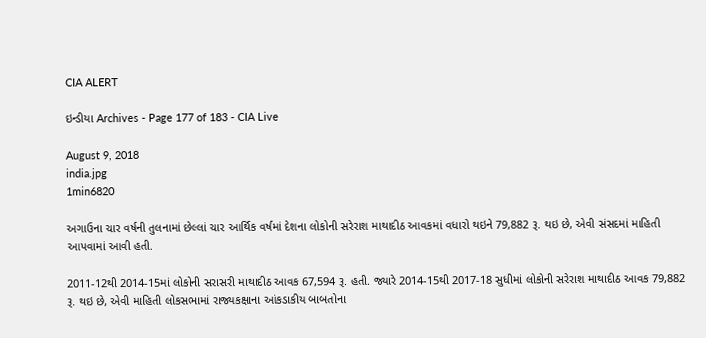CIA ALERT

ઇન્ડીયા Archives - Page 177 of 183 - CIA Live

August 9, 2018
india.jpg
1min6820

અગાઉના ચાર વર્ષની તુલનામાં છેલ્લાં ચાર આર્થિક વર્ષમાં દેશના લોકોની સરેરાશ માથાદીઠ આવકમાં વધારો થઇને 79,882 રૂ. થઇ છે, એવી સંસદમાં માહિતી આપવામાં આવી હતી.

2011-12થી 2014-15માં લોકોની સરાસરી માથાદીઠ આવક 67,594 રૂ. હતી. જ્યારે 2014-15થી 2017-18 સુધીમાં લોકોની સરેરાશ માથાદીઠ આવક 79,882 રૂ. થઇ છે, એવી માહિતી લોકસભામાં રાજ્યકક્ષાના આંકડાકીય બાબતોના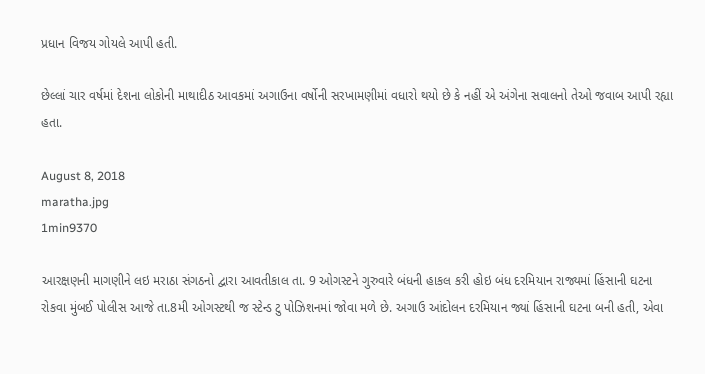પ્રધાન વિજય ગોયલે આપી હતી.

છેલ્લાં ચાર વર્ષમાં દેશના લોકોની માથાદીઠ આવકમાં અગાઉના વર્ષોની સરખામણીમાં વધારો થયો છે કે નહીં એ અંગેના સવાલનો તેઓ જવાબ આપી રહ્યા હતા.

August 8, 2018
maratha.jpg
1min9370

આરક્ષણની માગણીને લઇ મરાઠા સંગઠનો દ્વારા આવતીકાલ તા. 9 ઓગસ્ટને ગુરુવારે બંધની હાકલ કરી હોઇ બંધ દરમિયાન રાજ્યમાં હિંસાની ઘટના રોકવા મુંબઈ પોલીસ આજે તા.8મી ઓગસ્ટથી જ સ્ટેન્ડ ટુ પોઝિશનમાં જોવા મળે છે. અગાઉ આંદોલન દરમિયાન જ્યાં હિંસાની ઘટના બની હતી, એવા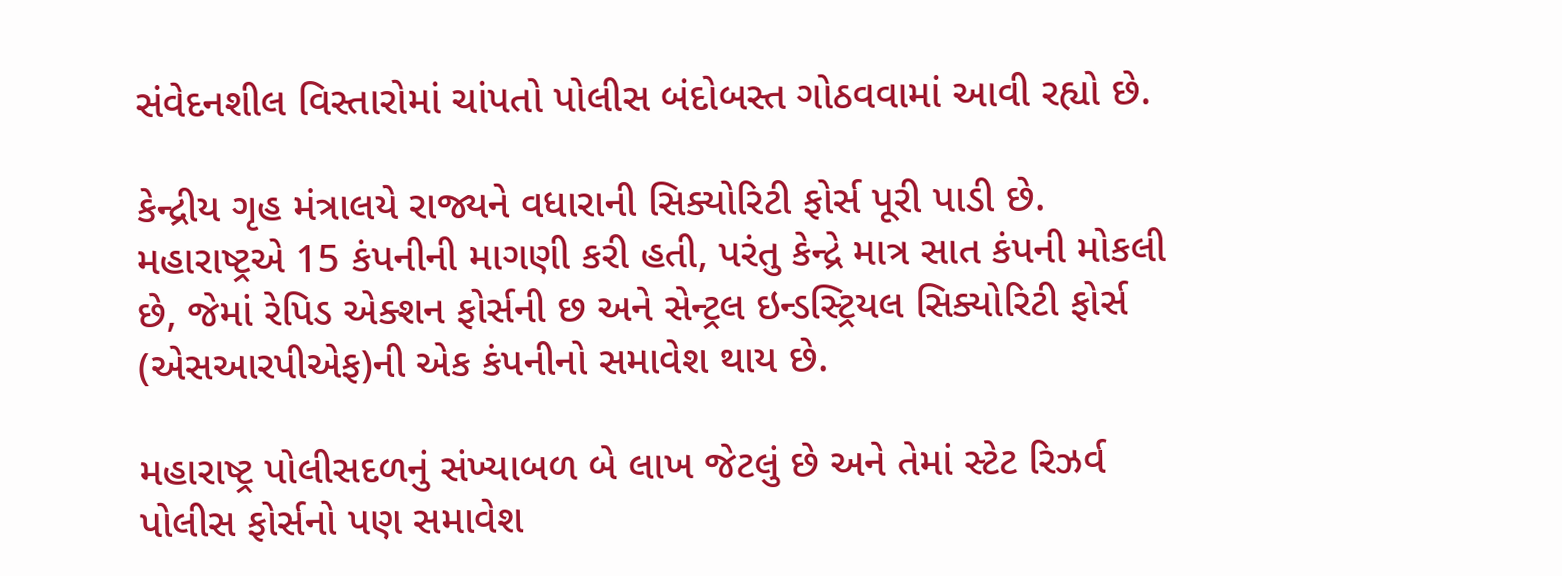સંવેદનશીલ વિસ્તારોમાં ચાંપતો પોલીસ બંદોબસ્ત ગોઠવવામાં આવી રહ્યો છે.

કેન્દ્રીય ગૃહ મંત્રાલયે રાજ્યને વધારાની સિક્યોરિટી ફોર્સ પૂરી પાડી છે. મહારાષ્ટ્રએ 15 કંપનીની માગણી કરી હતી, પરંતુ કેન્દ્રે માત્ર સાત કંપની મોકલી છે, જેમાં રેપિડ એક્શન ફોર્સની છ અને સેન્ટ્રલ ઇન્ડસ્ટ્રિયલ સિક્યોરિટી ફોર્સ (એસઆરપીએફ)ની એક કંપનીનો સમાવેશ થાય છે.

મહારાષ્ટ્ર પોલીસદળનું સંખ્યાબળ બે લાખ જેટલું છે અને તેમાં સ્ટેટ રિઝર્વ પોલીસ ફોર્સનો પણ સમાવેશ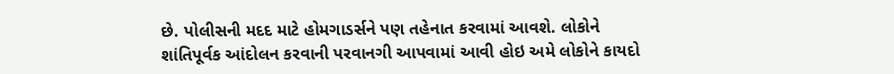છે. પોલીસની મદદ માટે હોમગાડર્સને પણ તહેનાત કરવામાં આવશે. લોકોને શાંતિપૂર્વક આંદોલન કરવાની પરવાનગી આપવામાં આવી હોઇ અમે લોકોને કાયદો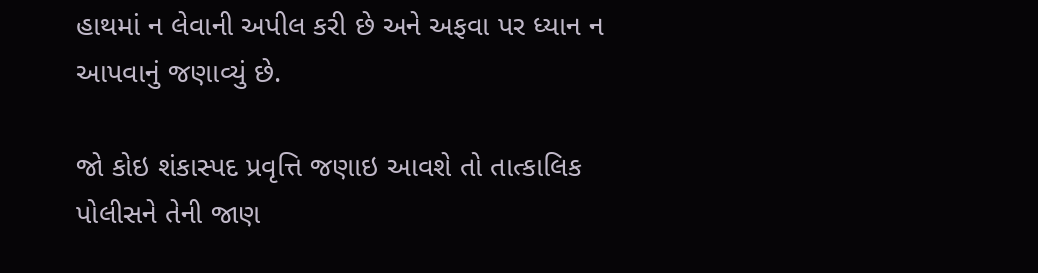હાથમાં ન લેવાની અપીલ કરી છે અને અફવા પર ધ્યાન ન આપવાનું જણાવ્યું છે.

જો કોઇ શંકાસ્પદ પ્રવૃત્તિ જણાઇ આવશે તો તાત્કાલિક પોલીસને તેની જાણ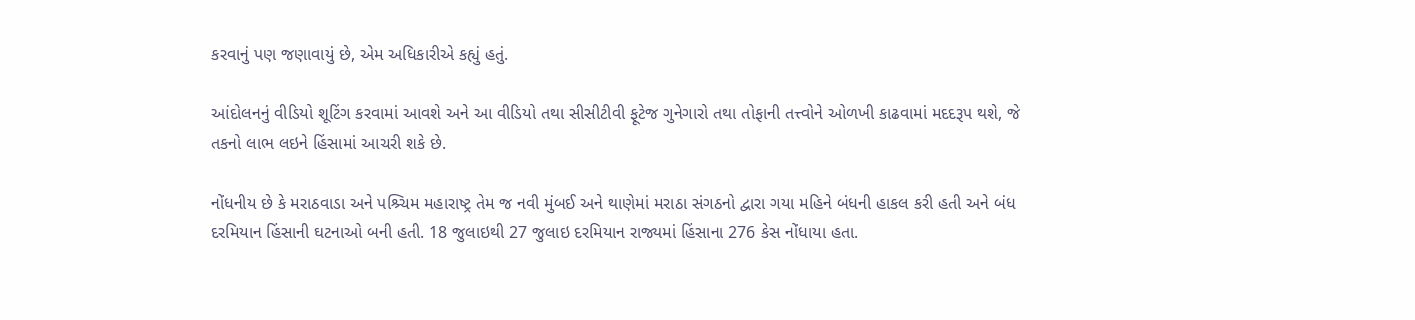કરવાનું પણ જણાવાયું છે, એમ અધિકારીએ કહ્યું હતું.

આંદોલનનું વીડિયો શૂટિંગ કરવામાં આવશે અને આ વીડિયો તથા સીસીટીવી ફૂટેજ ગુનેગારો તથા તોફાની તત્ત્વોને ઓળખી કાઢવામાં મદદરૂપ થશે, જે તકનો લાભ લઇને હિંસામાં આચરી શકે છે.

નોંધનીય છે કે મરાઠવાડા અને પશ્ર્ચિમ મહારાષ્ટ્ર તેમ જ નવી મુંબઈ અને થાણેમાં મરાઠા સંગઠનો દ્વારા ગયા મહિને બંધની હાકલ કરી હતી અને બંધ દરમિયાન હિંસાની ઘટનાઓ બની હતી. 18 જુલાઇથી 27 જુલાઇ દરમિયાન રાજ્યમાં હિંસાના 276 કેસ નોંધાયા હતા.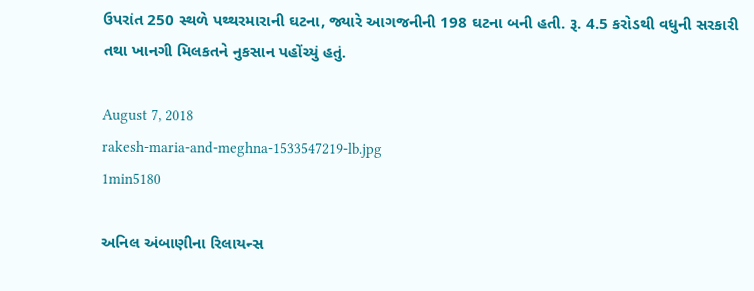ઉપરાંત 250 સ્થળે પથ્થરમારાની ઘટના, જ્યારે આગજનીની 198 ઘટના બની હતી. રૂ. 4.5 કરોડથી વધુની સરકારી તથા ખાનગી મિલકતને નુકસાન પહોંચ્યું હતું.

August 7, 2018
rakesh-maria-and-meghna-1533547219-lb.jpg
1min5180

અનિલ અંબાણીના રિલાયન્સ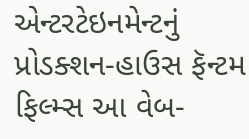એન્ટરટેઇનમેન્ટનું પ્રોડક્શન-હાઉસ ફૅન્ટમ ફિલ્મ્સ આ વેબ-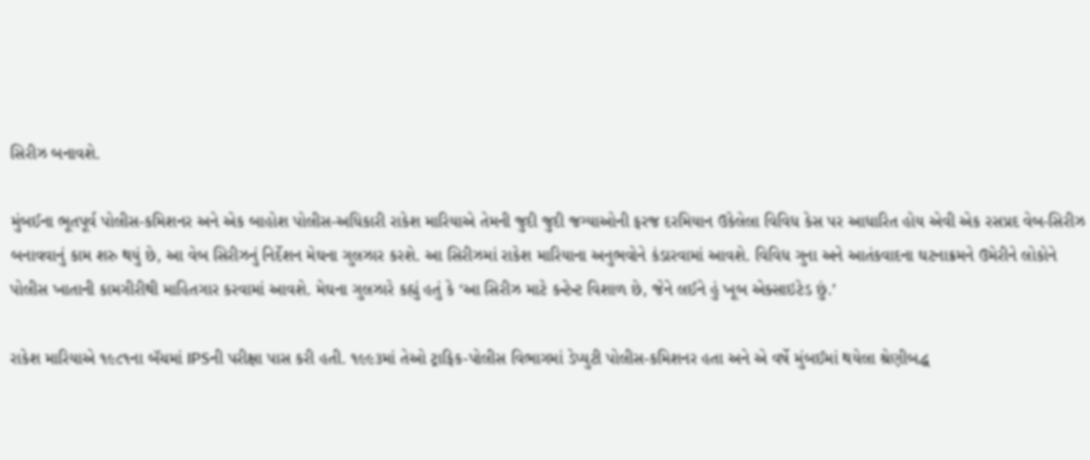સિરીઝ બનાવશે.

મુંબઈના ભૂતપૂર્વ પોલીસ-કમિશનર અને એક બાહોશ પોલીસ-અધિકારી રાકેશ મારિયાએ તેમની જુદી જુદી જગ્યાઓની ફરજ દરમિયાન ઉકેલેલા વિવિધ કેસ પર આધારિત હોય એવી એક રસપ્રદ વેબ-સિરીઝ બનાવવાનું કામ શરુ થયું છે, આ વેબ સિરીઝનું નિર્દેશન મેઘના ગુલઝાર કરશે. આ સિરીઝમાં રાકેશ મારિયાના અનુભવોને કંડારવામાં આવશે. વિવિધ ગુના અને આતંકવાદના ઘટનાક્રમને ઉમેરીને લોકોને પોલીસ ખાતાની કામગીરીથી માહિતગાર કરવામાં આવશે. મેઘના ગુલઝારે કહ્યું હતું કે ‘આ સિરીઝ માટે કન્ટેન્ટ વિશાળ છે, જેને લઈને હું ખૂબ એક્સાઇટેડ છું.’

રાકેશ મારિયાએ ૧૯૮૧ના બૅચમાં IPSની પરીક્ષા પાસ કરી હતી. ૧૯૯૩માં તેઓ ટ્રાફિક-પોલીસ વિભાગમાં ડેપ્યુટી પોલીસ-કમિશનર હતા અને એ વર્ષે મુંબઈમાં થયેલા શ્રેણીબદ્ધ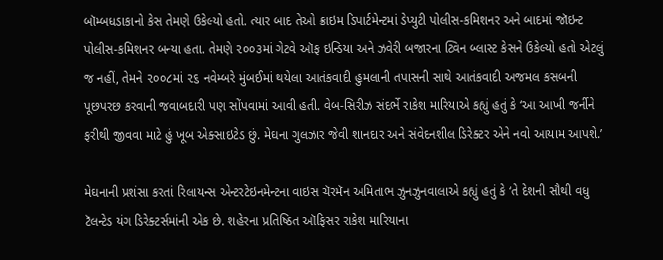બૉમ્બધડાકાનો કેસ તેમણે ઉકેલ્યો હતો. ત્યાર બાદ તેઓ ક્રાઇમ ડિપાર્ટમેન્ટમાં ડેપ્યુટી પોલીસ-કમિશનર અને બાદમાં જૉઇન્ટ પોલીસ-કમિશનર બન્યા હતા. તેમણે ૨૦૦૩માં ગેટવે ઑફ ઇન્ડિયા અને ઝવેરી બજારના ટ્વિન બ્લાસ્ટ કેસને ઉકેલ્યો હતો એટલું જ નહીં, તેમને ૨૦૦૮માં ૨૬ નવેમ્બરે મુંબઈમાં થયેલા આતંકવાદી હુમલાની તપાસની સાથે આતંકવાદી અજમલ કસબની પૂછપરછ કરવાની જવાબદારી પણ સોંપવામાં આવી હતી. વેબ-સિરીઝ સંદર્ભે રાકેશ મારિયાએ કહ્યું હતું કે ‘આ આખી જર્નીને ફરીથી જીવવા માટે હું ખૂબ એક્સાઇટેડ છું. મેઘના ગુલઝાર જેવી શાનદાર અને સંવેદનશીલ ડિરેક્ટર એને નવો આયામ આપશે.’

મેઘનાની પ્રશંસા કરતાં રિલાયન્સ એન્ટરટેઇનમેન્ટના વાઇસ ચૅરમૅન અમિતાભ ઝુનઝુનવાલાએ કહ્યું હતું કે ‘તે દેશની સૌથી વધુ ટૅલન્ટેડ યંગ ડિરેક્ટર્સમાંની એક છે. શહેરના પ્રતિષ્ઠિત ઑફિસર રાકેશ મારિયાના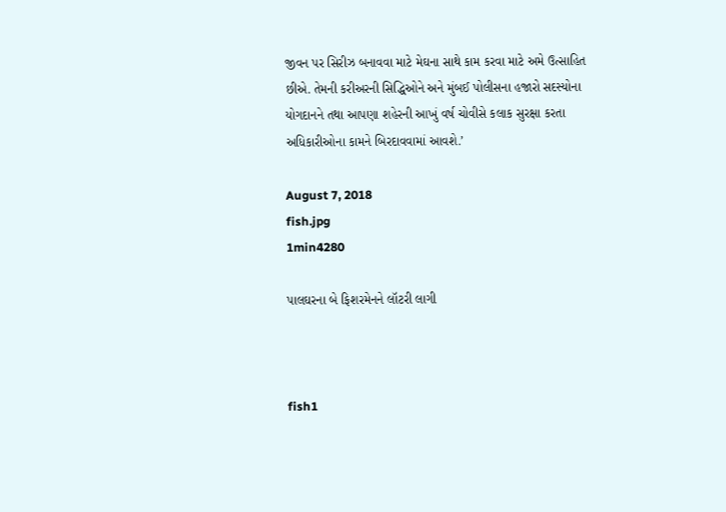જીવન પર સિરીઝ બનાવવા માટે મેઘના સાથે કામ કરવા માટે અમે ઉત્સાહિત છીએ. તેમની કરીઅરની સિદ્ધિઓને અને મુંબઈ પોલીસના હજારો સદસ્યોના યોગદાનને તથા આપણા શહેરની આખું વર્ષ ચોવીસે કલાક સુરક્ષા કરતા અધિકારીઓના કામને બિરદાવવામાં આવશે.’

August 7, 2018
fish.jpg
1min4280

પાલઘરના બે ફિશરમેનને લૉટરી લાગી



fish1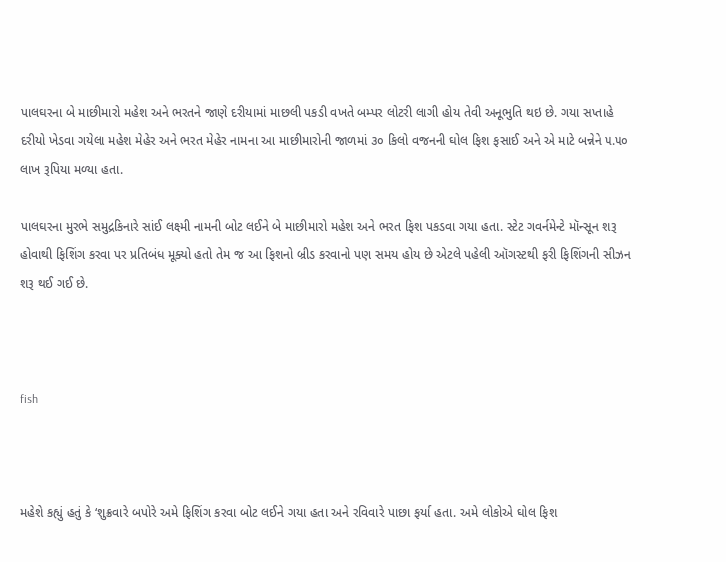પાલઘરના બે માછીમારો મહેશ અને ભરતને જાણે દરીયામાં માછલી પકડી વખતે બમ્પર લોટરી લાગી હોય તેવી અનૂભુતિ થઇ છે. ગયા સપ્તાહે દરીયો ખેડવા ગયેલા મહેશ મેહેર અને ભરત મેહેર નામના આ માછીમારોની જાળમાં ૩૦ કિલો વજનની ઘોલ ફિશ ફસાઈ અને એ માટે બન્નેને ૫.૫૦ લાખ રૂપિયા મળ્યા હતા.

પાલઘરના મુરભે સમુદ્રકિનારે સાંઈ લક્ષ્મી નામની બોટ લઈને બે માછીમારો મહેશ અને ભરત ફિશ પકડવા ગયા હતા. સ્ટેટ ગવર્નમેન્ટે મૉન્સૂન શરૂ હોવાથી ફિશિંગ કરવા પર પ્રતિબંધ મૂક્યો હતો તેમ જ આ ફિશનો બ્રીડ કરવાનો પણ સમય હોય છે એટલે પહેલી ઑગસ્ટથી ફરી ફિશિંગની સીઝન શરૂ થઈ ગઈ છે.



fish



મહેશે કહ્યું હતું કે ‘શુક્રવારે બપોરે અમે ફિશિંગ કરવા બોટ લઈને ગયા હતા અને રવિવારે પાછા ફર્યા હતા. અમે લોકોએ ઘોલ ફિશ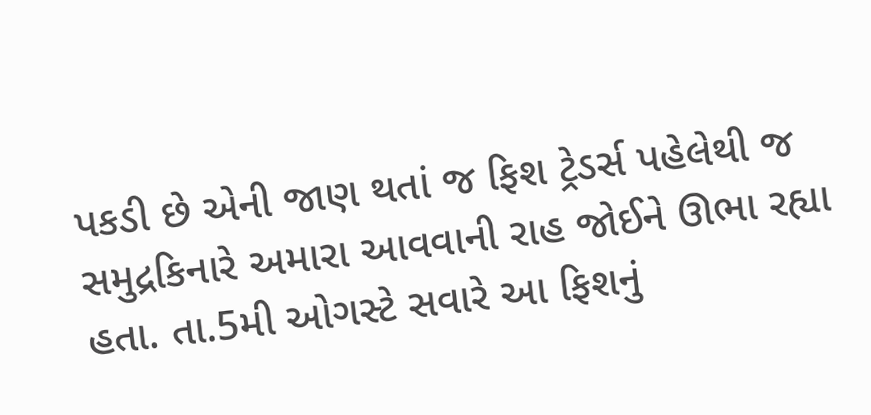પકડી છે એની જાણ થતાં જ ફિશ ટ્રેડર્સ પહેલેથી જ સમુદ્રકિનારે અમારા આવવાની રાહ જોઈને ઊભા રહ્યા હતા. તા.5મી ઓગસ્ટે સવારે આ ફિશનું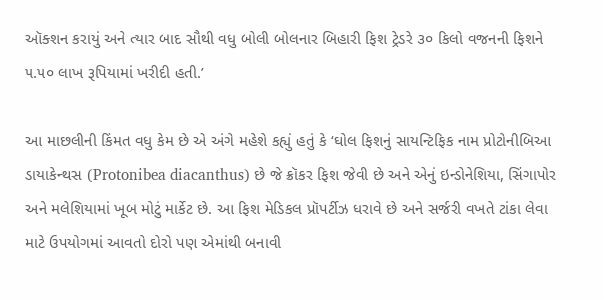ઑક્શન કરાયું અને ત્યાર બાદ સૌથી વધુ બોલી બોલનાર બિહારી ફિશ ટ્રેડરે ૩૦ કિલો વજનની ફિશને ૫.૫૦ લાખ રૂપિયામાં ખરીદી હતી.’

આ માછલીની કિંમત વધુ કેમ છે એ અંગે મહેશે કહ્યું હતું કે ‘ઘોલ ફિશનું સાયન્ટિફિક નામ પ્રોટોનીબિઆ ડાયાકેન્થસ (Protonibea diacanthus) છે જે ક્રૉકર ફિશ જેવી છે અને એનું ઇન્ડોનેશિયા, સિંગાપોર અને મલેશિયામાં ખૂબ મોટું માર્કેટ છે. આ ફિશ મેડિકલ પ્રૉપર્ટીઝ ધરાવે છે અને સર્જરી વખતે ટાંકા લેવા માટે ઉપયોગમાં આવતો દોરો પણ એમાંથી બનાવી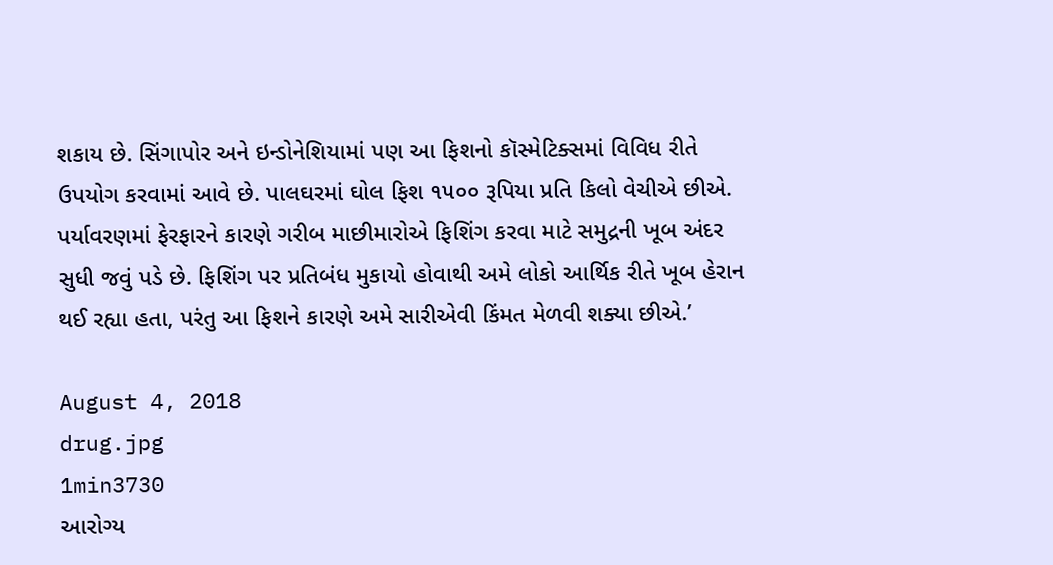શકાય છે. સિંગાપોર અને ઇન્ડોનેશિયામાં પણ આ ફિશનો કૉસ્મેટિક્સમાં વિવિધ રીતે ઉપયોગ કરવામાં આવે છે. પાલઘરમાં ઘોલ ફિશ ૧૫૦૦ રૂપિયા પ્રતિ કિલો વેચીએ છીએ. પર્યાવરણમાં ફેરફારને કારણે ગરીબ માછીમારોએ ફિશિંગ કરવા માટે સમુદ્રની ખૂબ અંદર સુધી જવું પડે છે. ફિશિંગ પર પ્રતિબંધ મુકાયો હોવાથી અમે લોકો આર્થિક રીતે ખૂબ હેરાન થઈ રહ્યા હતા, પરંતુ આ ફિશને કારણે અમે સારીએવી કિંમત મેળવી શક્યા છીએ.’

August 4, 2018
drug.jpg
1min3730
આરોગ્ય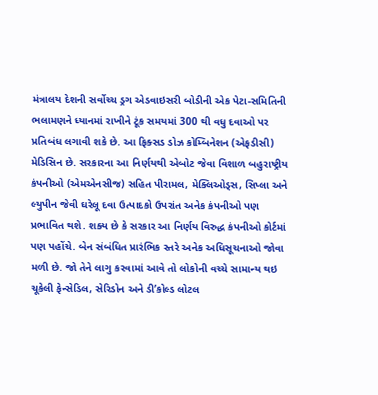મંત્રાલય દેશની સર્વોચ્ચ ડ્રગ એડવાઇસરી બોડીની એક પેટા-સમિતિની ભલામણને ધ્યાનમાં રાખીને ટૂંક સમયમાં 300 થી વધુ દવાઓ પર પ્રતિબંધ લગાવી શકે છે. આ ફિક્સડ ડોઝ કોમ્બિનેશન (એફડીસી) મેડિસિન છે. સરકારના આ નિર્ણયથી એબોટ જેવા વિશાળ બહુરાષ્ટ્રીય કંપનીઓ (એમએનસીજ) સહિત પીરામલ, મેક્લિઓડ્સ, સિપ્લા અને લ્યુપીન જેવી ઘરેલૂ દવા ઉત્પાદકો ઉપરાંત અનેક કંપનીઓ પણ પ્રભાવિત થશે. શક્ય છે કે સરકાર આ નિર્ણય વિરુદ્ધ કંપનીઓ કોર્ટમાં પણ પહોંચે. બેન સંબંધિત પ્રારંભિક સ્તરે અનેક અધિસૂચનાઓ જોવા મળી છે. જો તેને લાગુ કરવામાં આવે તો લોકોની વચ્ચે સામાન્ય થઇ ચૂકેલી ફેન્સેડિલ, સેરિડોન અને ડી’કોલ્ડ લોટલ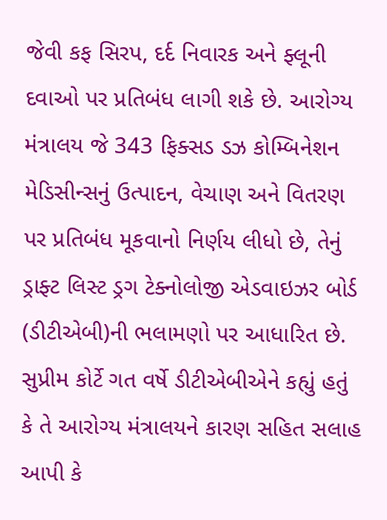જેવી કફ સિરપ, દર્દ નિવારક અને ફ્લૂની દવાઓ પર પ્રતિબંધ લાગી શકે છે. આરોગ્ય મંત્રાલય જે 343 ફિક્સડ ડઝ કોમ્બિનેશન મેડિસીન્સનું ઉત્પાદન, વેચાણ અને વિતરણ પર પ્રતિબંધ મૂકવાનો નિર્ણય લીધો છે, તેનું ડ્રાફ્ટ લિસ્ટ ડ્રગ ટેક્નોલોજી એડવાઇઝર બોર્ડ (ડીટીએબી)ની ભલામણો પર આધારિત છે.
સુપ્રીમ કોર્ટે ગત વર્ષે ડીટીએબીએને કહ્યું હતું કે તે આરોગ્ય મંત્રાલયને કારણ સહિત સલાહ આપી કે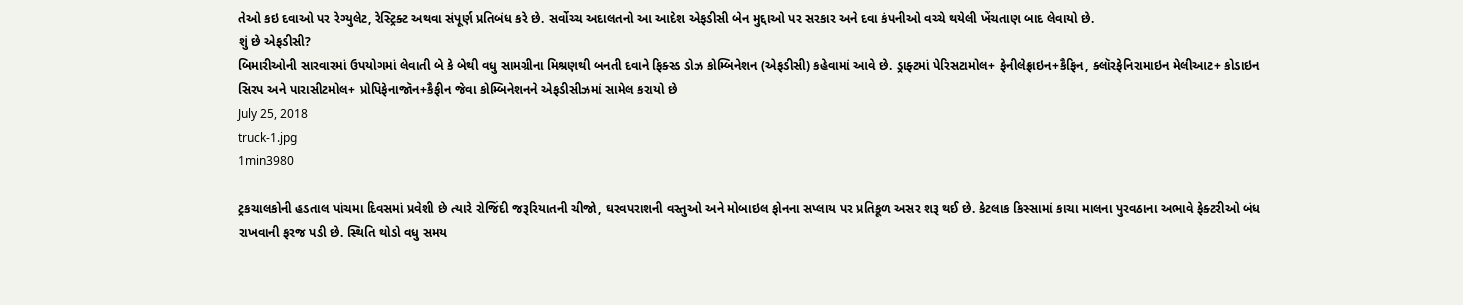તેઓ કઇ દવાઓ પર રેગ્યુલેટ, રેસ્ટ્રિક્ટ અથવા સંપૂર્ણ પ્રતિબંધ કરે છે. સર્વોચ્ચ અદાલતનો આ આદેશ એફડીસી બેન મુદ્દાઓ પર સરકાર અને દવા કંપનીઓ વચ્ચે થયેલી ખેંચતાણ બાદ લેવાયો છે.
શું છે એફડીસી?
બિમારીઓની સારવારમાં ઉપયોગમાં લેવાતી બે કે બેથી વધુ સામગ્રીના મિશ્રણથી બનતી દવાને ફિક્સ્ડ ડોઝ કોમ્બિનેશન (એફડીસી) કહેવામાં આવે છે. ડ્રાફ્ટમાં પેરિસટામોલ+ ફેનીલેફ્રાઇન+કૈફિન, ક્લૉરફેનિરામાઇન મેલીઆટ+ કોડાઇન સિરપ અને પારાસીટમોલ+ પ્રોપિફેનાજૉન+કૈફીન જેવા કોમ્બિનેશનને એફડીસીઝમાં સામેલ કરાયો છે
July 25, 2018
truck-1.jpg
1min3980

ટ્રકચાલકોની હડતાલ પાંચમા દિવસમાં પ્રવેશી છે ત્યારે રોજિંદી જરૂરિયાતની ચીજો, ઘરવપરાશની વસ્તુઓ અને મોબાઇલ ફોનના સપ્લાય પર પ્રતિકૂળ અસર શરૂ થઈ છે. કેટલાક કિસ્સામાં કાચા માલના પુરવઠાના અભાવે ફેક્ટરીઓ બંધ રાખવાની ફરજ પડી છે. સ્થિતિ થોડો વધુ સમય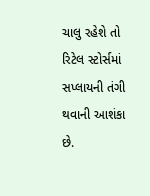ચાલુ રહેશે તો રિટેલ સ્ટોર્સમાં સપ્લાયની તંગી થવાની આશંકા છે.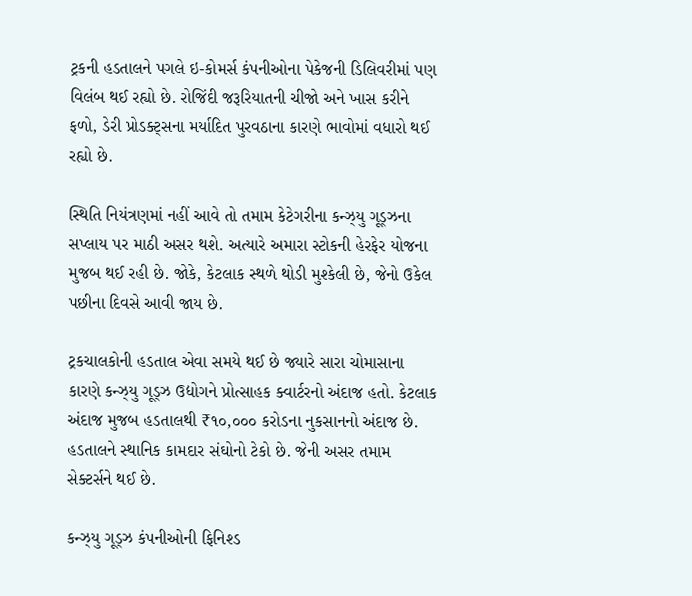ટ્રકની હડતાલને પગલે ઇ-કોમર્સ કંપનીઓના પેકેજની ડિલિવરીમાં પણ વિલંબ થઈ રહ્યો છે. રોજિંદી જરૂરિયાતની ચીજો અને ખાસ કરીને ફળો, ડેરી પ્રોડક્ટ્સના મર્યાદિત પુરવઠાના કારણે ભાવોમાં વધારો થઈ રહ્યો છે.

સ્થિતિ નિયંત્રણમાં નહીં આવે તો તમામ કેટેગરીના કન્ઝ્યુ ગૂડ્ઝના સપ્લાય પર માઠી અસર થશે. અત્યારે અમારા સ્ટોકની હેરફેર યોજના મુજબ થઈ રહી છે. જોકે, કેટલાક સ્થળે થોડી મુશ્કેલી છે, જેનો ઉકેલ પછીના દિવસે આવી જાય છે.

ટ્રકચાલકોની હડતાલ એવા સમયે થઈ છે જ્યારે સારા ચોમાસાના કારણે કન્ઝ્યુ ગૂડ્ઝ ઉદ્યોગને પ્રોત્સાહક ક્વાર્ટરનો અંદાજ હતો. કેટલાક અંદાજ મુજબ હડતાલથી ₹૧૦,૦૦૦ કરોડના નુકસાનનો અંદાજ છે. હડતાલને સ્થાનિક કામદાર સંઘોનો ટેકો છે. જેની અસર તમામ સેક્ટર્સને થઈ છે.

કન્ઝ્યુ ગૂડ્ઝ કંપનીઓની ફિનિશ્ડ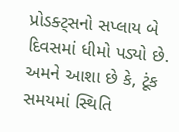પ્રોડક્ટ્સનો સપ્લાય બે દિવસમાં ધીમો પડ્યો છે. અમને આશા છે કે, ટૂંક સમયમાં સ્થિતિ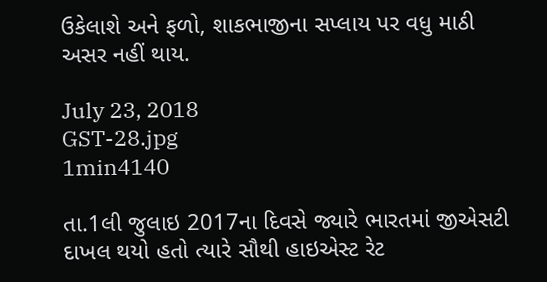ઉકેલાશે અને ફળો, શાકભાજીના સપ્લાય પર વધુ માઠી અસર નહીં થાય.

July 23, 2018
GST-28.jpg
1min4140

તા.1લી જુલાઇ 2017ના દિવસે જ્યારે ભારતમાં જીએસટી દાખલ થયો હતો ત્યારે સૌથી હાઇએસ્ટ રેટ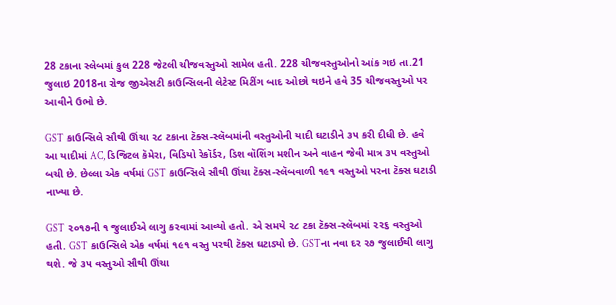28 ટકાના સ્લેબમાં કુલ 228 જેટલી ચીજવસ્તુઓ સામેલ હતી. 228 ચીજવસ્તુઓનો આંક ગઇ તા.21 જુલાઇ 2018ના રોજ જીએસટી કાઉન્સિલની લેટેસ્ટ મિટીંગ બાદ ઓછો થઇને હવે 35 ચીજવસ્તુઓ પર આવીને ઉભો છે.

GST કાઉન્સિલે સૌથી ઊંચા ૨૮ ટકાના ટૅક્સ-સ્લૅબમાંની વસ્તુઓની યાદી ઘટાડીને ૩૫ કરી દીધી છે. હવે આ યાદીમાં AC, ડિજિટલ કૅમેરા, વિડિયો રેકૉર્ડર, ડિશ વૉશિંગ મશીન અને વાહન જેવી માત્ર ૩૫ વસ્તુઓ બચી છે. છેલ્લા એક વર્ષમાં GST કાઉન્સિલે સૌથી ઊંચા ટૅક્સ-સ્લૅબવાળી ૧૯૧ વસ્તુઓ પરના ટૅક્સ ઘટાડી નાખ્યા છે.

GST ૨૦૧૭ની ૧ જુલાઈએ લાગુ કરવામાં આવ્યો હતો. એ સમયે ૨૮ ટકા ટૅક્સ-સ્લૅબમાં ૨૨૬ વસ્તુઓ હતી. GST કાઉન્સિલે એક વર્ષમાં ૧૯૧ વસ્તુ પરથી ટૅક્સ ઘટાડ્યો છે. GSTના નવા દર ૨૭ જુલાઈથી લાગુ થશે. જે ૩૫ વસ્તુઓ સૌથી ઊંચા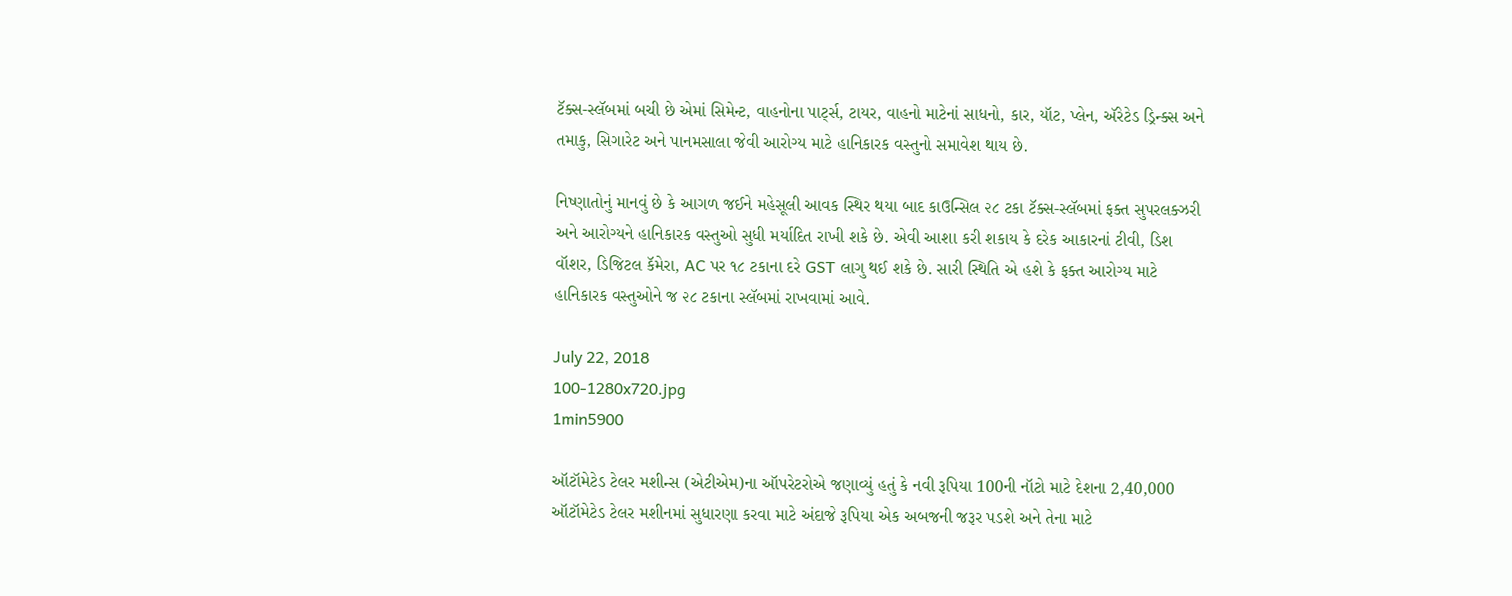ટૅક્સ-સ્લૅબમાં બચી છે એમાં સિમેન્ટ, વાહનોના પાર્ટ્સ, ટાયર, વાહનો માટેનાં સાધનો, કાર, યૉટ, પ્લેન, ઍરેટેડ ડ્રિન્ક્સ અને તમાકુ, સિગારેટ અને પાનમસાલા જેવી આરોગ્ય માટે હાનિકારક વસ્તુનો સમાવેશ થાય છે.

નિષ્ણાતોનું માનવું છે કે આગળ જઈને મહેસૂલી આવક સ્થિર થયા બાદ કાઉન્સિલ ૨૮ ટકા ટૅક્સ-સ્લૅબમાં ફક્ત સુપરલક્ઝરી અને આરોગ્યને હાનિકારક વસ્તુઓ સુધી મર્યાદિત રાખી શકે છે. એવી આશા કરી શકાય કે દરેક આકારનાં ટીવી, ડિશ વૉશર, ડિજિટલ કૅમેરા, AC પર ૧૮ ટકાના દરે GST લાગુ થઈ શકે છે. સારી સ્થિતિ એ હશે કે ફક્ત આરોગ્ય માટે હાનિકારક વસ્તુઓને જ ૨૮ ટકાના સ્લૅબમાં રાખવામાં આવે.

July 22, 2018
100-1280x720.jpg
1min5900

ઑટૉમેટેડ ટેલર મશીન્સ (એટીએમ)ના ઑપરેટરોએ જણાવ્યું હતું કે નવી રૂપિયા 100ની નૉટો માટે દેશના 2,40,000 ઑટૉમેટેડ ટેલર મશીનમાં સુધારણા કરવા માટે અંદાજે રૂપિયા એક અબજની જરૂર પડશે અને તેના માટે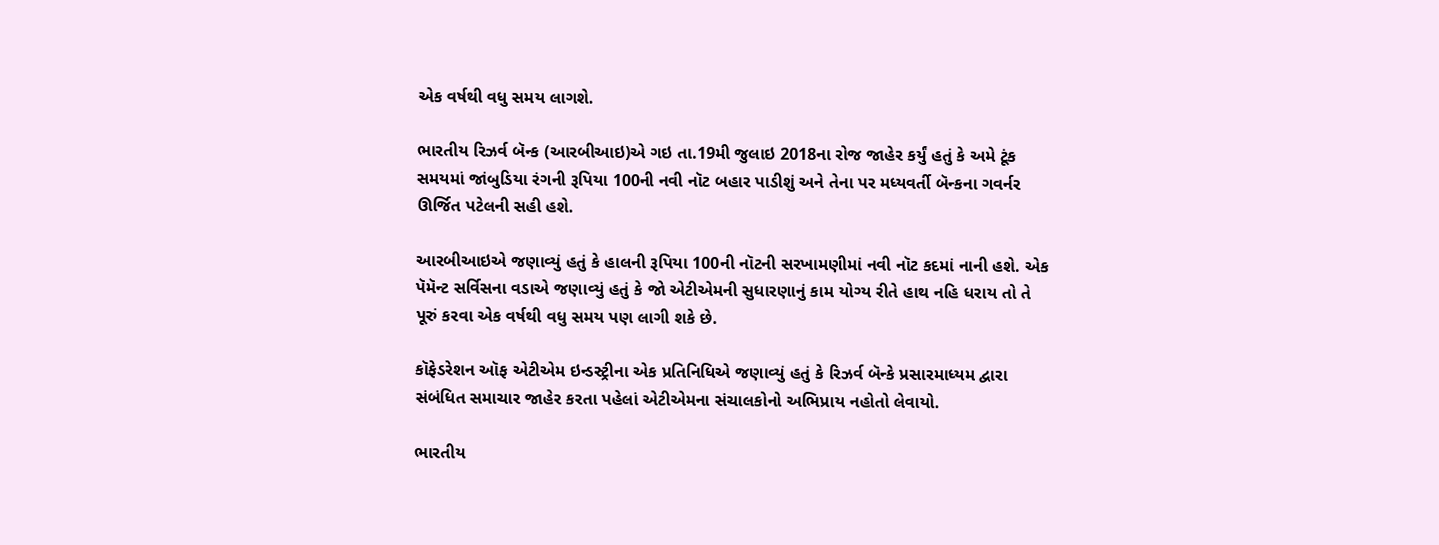એક વર્ષથી વધુ સમય લાગશે.

ભારતીય રિઝર્વ બૅન્ક (આરબીઆઇ)એ ગઇ તા.19મી જુલાઇ 2018ના રોજ જાહેર કર્યું હતું કે અમે ટૂંક સમયમાં જાંબુડિયા રંગની રૂપિયા 100ની નવી નૉટ બહાર પાડીશું અને તેના પર મધ્યવર્તી બૅન્કના ગવર્નર ઊર્જિત પટેલની સહી હશે.

આરબીઆઇએ જણાવ્યું હતું કે હાલની રૂપિયા 100ની નૉટની સરખામણીમાં નવી નૉટ કદમાં નાની હશે. એક પૅમૅન્ટ સર્વિસના વડાએ જણાવ્યું હતું કે જો એટીએમની સુધારણાનું કામ યોગ્ય રીતે હાથ નહિ ધરાય તો તે પૂરું કરવા એક વર્ષથી વધુ સમય પણ લાગી શકે છે.

કૉફેડરેશન ઑફ એટીએમ ઇન્ડસ્ટ્રીના એક પ્રતિનિધિએ જણાવ્યું હતું કે રિઝર્વ બૅન્કે પ્રસારમાધ્યમ દ્વારા સંબંધિત સમાચાર જાહેર કરતા પહેલાં એટીએમના સંચાલકોનો અભિપ્રાય નહોતો લેવાયો.

ભારતીય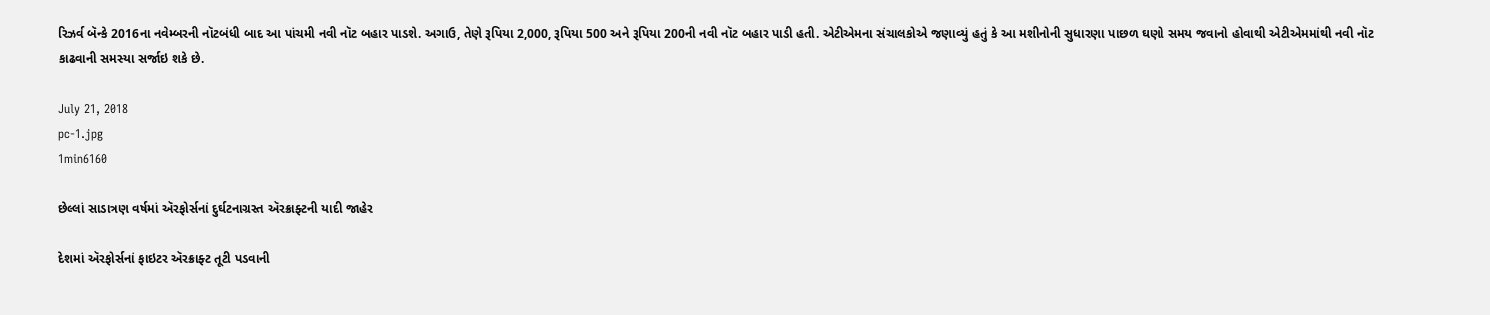રિઝર્વ બૅન્કે 2016ના નવેમ્બરની નૉટબંધી બાદ આ પાંચમી નવી નૉટ બહાર પાડશે. અગાઉ, તેણે રૂપિયા 2,000, રૂપિયા 500 અને રૂપિયા 200ની નવી નૉટ બહાર પાડી હતી. એટીએમના સંચાલકોએ જણાવ્યું હતું કે આ મશીનોની સુધારણા પાછળ ઘણો સમય જવાનો હોવાથી એટીએમમાંથી નવી નૉટ કાઢવાની સમસ્યા સર્જાઇ શકે છે.

July 21, 2018
pc-1.jpg
1min6160

છેલ્લાં સાડાત્રણ વર્ષમાં ઍરફોર્સનાં દુર્ઘટનાગ્રસ્ત ઍરક્રાફ્ટની યાદી જાહેર

દેશમાં ઍરફોર્સનાં ફાઇટર ઍરક્રાફ્ટ તૂટી પડવાની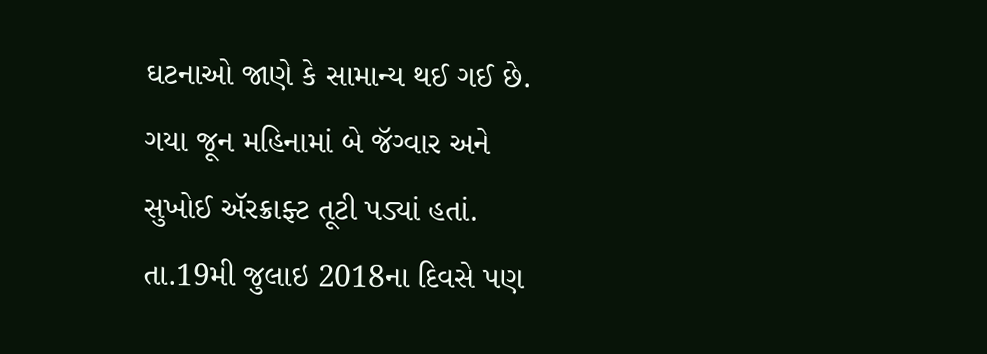ઘટનાઓ જાણે કે સામાન્ય થઈ ગઈ છે. ગયા જૂન મહિનામાં બે જૅગ્વાર અને સુખોઈ ઍરક્રાફ્ટ તૂટી પડ્યાં હતાં. તા.19મી જુલાઇ 2018ના દિવસે પણ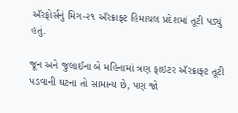ઍરફોર્સનું મિગ-૨૧ ઍરક્રાફ્ટ હિમાચલ પ્રદેશમાં તૂટી પડ્યું હતું.

જૂન અને જુલાઈના બે મહિનામાં ત્રણ ફાઇટર ઍરક્રાફ્ટ તૂટી પડવાની ઘટના તો સામાન્ય છે, પણ જો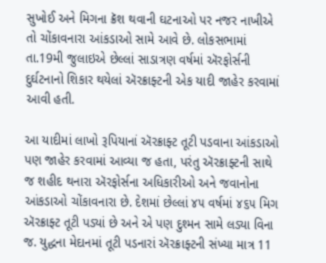સુખોઈ અને મિગના ક્રૅશ થવાની ઘટનાઓ પર નજર નાખીએ તો ચોંકાવનારા આંકડાઓ સામે આવે છે. લોકસભામાં તા.19મી જુલાઇએ છેલ્લાં સાડાત્રણ વર્ષમાં ઍરફોર્સની દુર્ઘટનાનો શિકાર થયેલાં ઍરક્રાફ્ટની એક યાદી જાહેર કરવામાં આવી હતી.

આ યાદીમાં લાખો રૂપિયાનાં ઍરક્રાફ્ટ તૂટી પડવાના આંકડાઓ પણ જાહેર કરવામાં આવ્યા જ હતા, પરંતુ ઍરક્રાફ્ટની સાથે જ શહીદ થનારા ઍરફોર્સના અધિકારીઓ અને જવાનોના આંકડાઓ ચોંકાવનારા છે. દેશમાં છેલ્લાં ૪૫ વર્ષમાં ૪૬૫ મિગ ઍરક્રાફ્ટ તૂટી પડ્યાં છે અને એ પણ દુશ્મન સામે લડ્યા વિના જ. યુદ્ધના મેદાનમાં તૂટી પડનારાં ઍરક્રાફ્ટની સંખ્યા માત્ર 11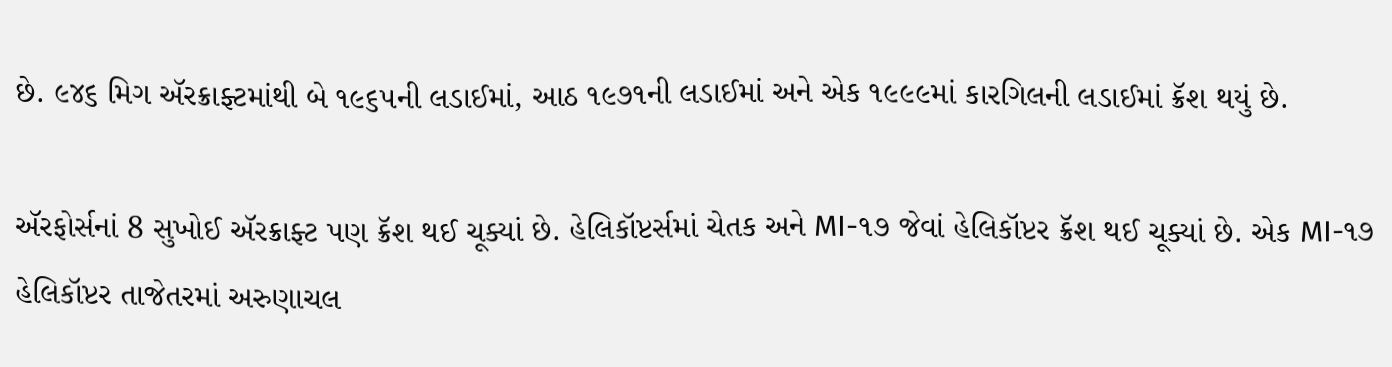છે. ૯૪૬ મિગ ઍરક્રાફ્ટમાંથી બે ૧૯૬૫ની લડાઈમાં, આઠ ૧૯૭૧ની લડાઈમાં અને એક ૧૯૯૯માં કારગિલની લડાઈમાં ક્રૅશ થયું છે.

ઍરફોર્સનાં 8 સુખોઈ ઍરક્રાફ્ટ પણ ક્રૅશ થઈ ચૂક્યાં છે. હેલિકૉપ્ટર્સમાં ચેતક અને MI-૧૭ જેવાં હેલિકૉપ્ટર ક્રૅશ થઈ ચૂક્યાં છે. એક MI-૧૭ હેલિકૉપ્ટર તાજેતરમાં અરુણાચલ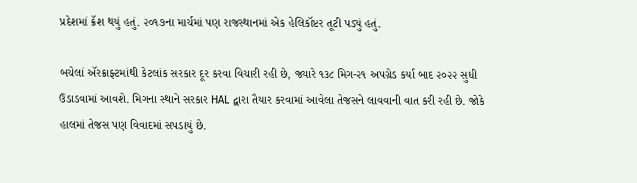પ્રદેશમાં ક્રૅશ થયું હતું. ૨૦૧૭ના માર્ચમાં પણ રાજસ્થાનમાં એક હેલિકૉપ્ટર તૂટી પડ્યું હતું.

બચેલાં ઍરક્રાફ્ટમાંથી કેટલાંક સરકાર દૂર કરવા વિચારી રહી છે, જ્યારે ૧૩૮ મિગ-૨૧ અપગ્રેડ કર્યા બાદ ૨૦૨૨ સુધી ઉડાડવામાં આવશે. મિગના સ્થાને સરકાર HAL દ્વારા તૈયાર કરવામાં આવેલા તેજસને લાવવાની વાત કરી રહી છે. જોકે હાલમાં તેજસ પણ વિવાદમાં સપડાયું છે.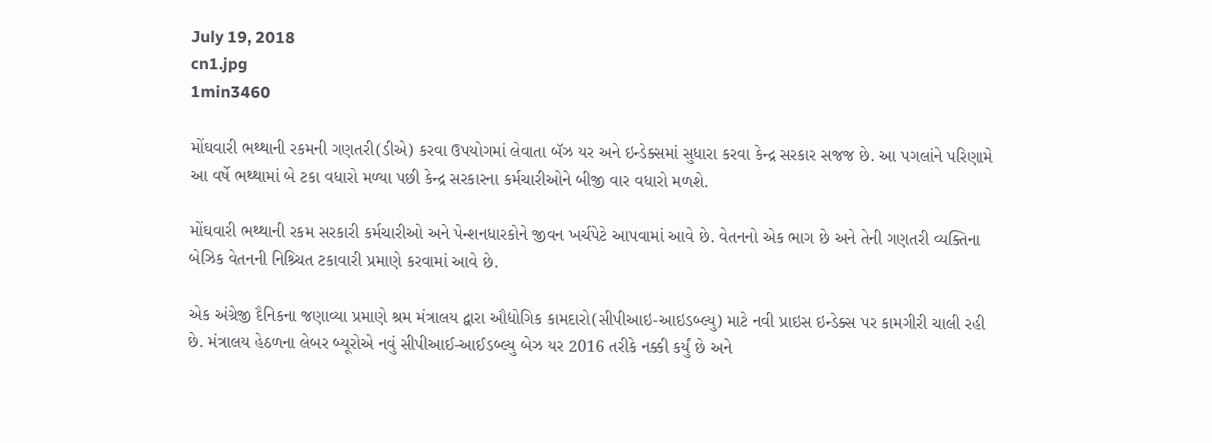July 19, 2018
cn1.jpg
1min3460

મોંઘવારી ભથ્થાની રકમની ગણતરી(ડીએ) કરવા ઉપયોગમાં લેવાતા બૅઝ યર અને ઇન્ડેક્સમાં સુધારા કરવા કેન્દ્ર સરકાર સજજ છે. આ પગલાંને પરિણામે આ વર્ષે ભથ્થામાં બે ટકા વધારો મળ્યા પછી કેન્દ્ર સરકારના કર્મચારીઓને બીજી વાર વધારો મળશે.

મોંઘવારી ભથ્થાની રકમ સરકારી કર્મચારીઓ અને પેન્શનધારકોને જીવન ખર્ચપેટે આપવામાં આવે છે. વેતનનો એક ભાગ છે અને તેની ગણતરી વ્યક્તિના બેઝિક વેતનની નિશ્ર્ચિત ટકાવારી પ્રમાણે કરવામાં આવે છે.

એક અંગ્રેજી દૈનિકના જણાવ્યા પ્રમાણે શ્રમ મંત્રાલય દ્વારા ઔદ્યોગિક કામદારો(સીપીઆઇ-આઇડબ્લ્યુ) માટે નવી પ્રાઇસ ઇન્ડેક્સ પર કામગીરી ચાલી રહી છે. મંત્રાલય હેઠળના લેબર બ્યૂરોએ નવું સીપીઆઈ-આઈડબ્લ્યુ બેઝ યર 2016 તરીકે નક્કી કર્યું છે અને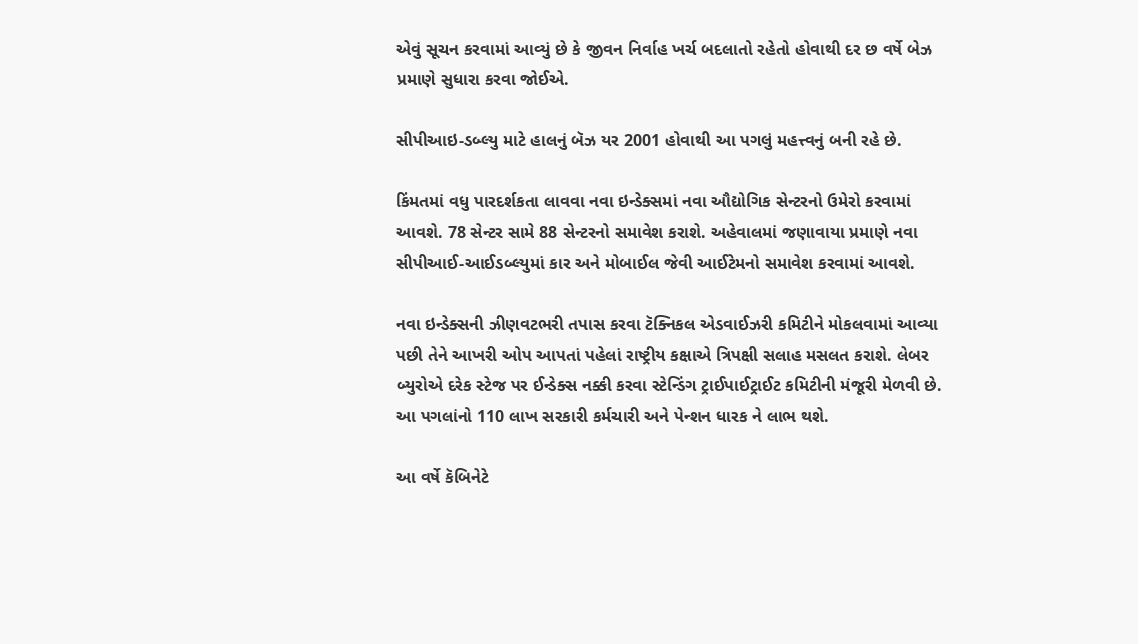એવું સૂચન કરવામાં આવ્યું છે કે જીવન નિર્વાહ ખર્ચ બદલાતો રહેતો હોવાથી દર છ વર્ષે બેઝ પ્રમાણે સુધારા કરવા જોઈએ.

સીપીઆઇ-ડબ્લ્યુ માટે હાલનું બૅઝ યર 2001 હોવાથી આ પગલું મહત્ત્વનું બની રહે છે.

કિંમતમાં વધુ પારદર્શકતા લાવવા નવા ઇન્ડેક્સમાં નવા ઔદ્યોગિક સેન્ટરનો ઉમેરો કરવામાં આવશે. 78 સેન્ટર સામે 88 સેન્ટરનો સમાવેશ કરાશે. અહેવાલમાં જણાવાયા પ્રમાણે નવા સીપીઆઈ-આઈડબ્લ્યુમાં કાર અને મોબાઈલ જેવી આઈટેમનો સમાવેશ કરવામાં આવશે.

નવા ઇન્ડેક્સની ઝીણવટભરી તપાસ કરવા ટૅક્નિકલ એડવાઈઝરી કમિટીને મોકલવામાં આવ્યા પછી તેને આખરી ઓપ આપતાં પહેલાં રાષ્ટ્રીય કક્ષાએ ત્રિપક્ષી સલાહ મસલત કરાશે. લેબર બ્યુરોએ દરેક સ્ટેજ પર ઈન્ડેક્સ નક્કી કરવા સ્ટેન્ડિંગ ટ્રાઈપાઈટ્રાઈટ કમિટીની મંજૂરી મેળવી છે. આ પગલાંનો 110 લાખ સરકારી કર્મચારી અને પેન્શન ધારક ને લાભ થશે.

આ વર્ષે કૅબિનેટે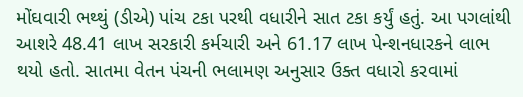મોંઘવારી ભથ્થું (ડીએ) પાંચ ટકા પરથી વધારીને સાત ટકા કર્યું હતું. આ પગલાંથી આશરે 48.41 લાખ સરકારી કર્મચારી અને 61.17 લાખ પેન્શનધારકને લાભ થયો હતો. સાતમા વેતન પંચની ભલામણ અનુસાર ઉક્ત વધારો કરવામાં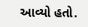આવ્યો હતો.